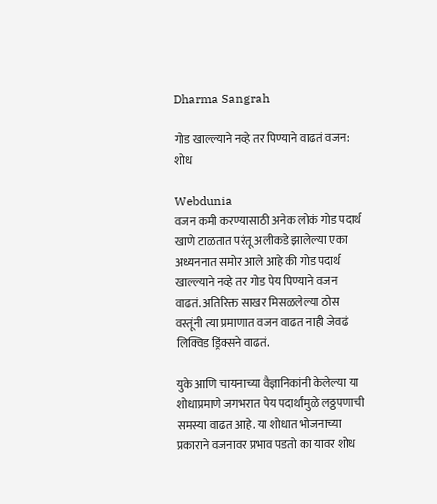Dharma Sangrah

गोड खाल्ल्याने नव्हे तर पिण्याने वाढतं वजन: शोध

Webdunia
वजन कमी करण्यासाठी अनेक लोकं गोड पदार्थ खाणे टाळतात परंतू अलीकडे झालेल्या एका अध्यननात समोर आले आहे की गोड पदार्थ खाल्ल्याने नव्हे तर गोड पेय पिण्याने वजन वाढतं. अतिरिक्त साखर मिसळलेल्या ठोस वस्तूंनी त्या प्रमाणात वजन वाढत नाही जेवढं लिक्विड ड्रिंक्सने वाढतं.

युके आणि चायनाच्या वैज्ञानिकांनी केलेल्या या शोधाप्रमाणे जगभरात पेय पदार्थांमुळे लठ्ठपणाची समस्या वाढत आहे. या शोधात भोजनाच्या प्रकाराने वजनावर प्रभाव पडतो का यावर शोध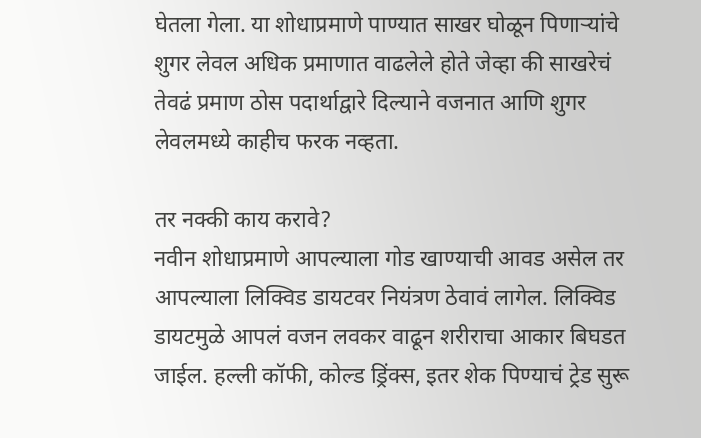घेतला गेला. या शोधाप्रमाणे पाण्यात साखर घोळून पिणार्‍यांचे शुगर लेवल अधिक प्रमाणात वाढलेले होते जेव्हा की साखरेचं तेवढं प्रमाण ठोस पदार्थाद्वारे दिल्याने वजनात आणि शुगर लेवलमध्ये काहीच फरक नव्हता.

तर नक्की काय करावे?
नवीन शोधाप्रमाणे आपल्याला गोड खाण्याची आवड असेल तर आपल्याला लिक्विड डायटवर नियंत्रण ठेवावं लागेल. लिक्विड डायटमुळे आपलं वजन लवकर वाढून शरीराचा आकार बिघडत जाईल. हल्ली कॉफी, कोल्ड ड्रिंक्स, इतर शेक पिण्याचं ट्रेड सुरू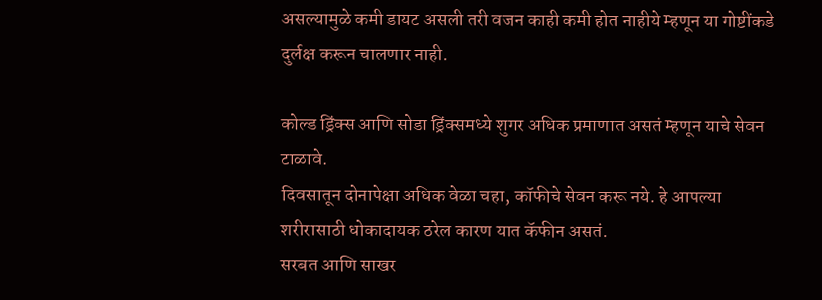असल्यामुळे कमी डायट असली तरी वजन काही कमी होत नाहीये म्हणून या गोष्टींकडे दुर्लक्ष करून चालणार नाही.

कोल्ड ड्रिंक्स आणि सोडा ड्रिंक्समध्ये शुगर अधिक प्रमाणात असतं म्हणून याचे सेवन टाळावे.
दिवसातून दोनापेक्षा अधिक वेळा चहा, कॉफीचे सेवन करू नये. हे आपल्या शरीरासाठी धोकादायक ठरेल कारण यात कॅफीन असतं.
सरबत आणि साखर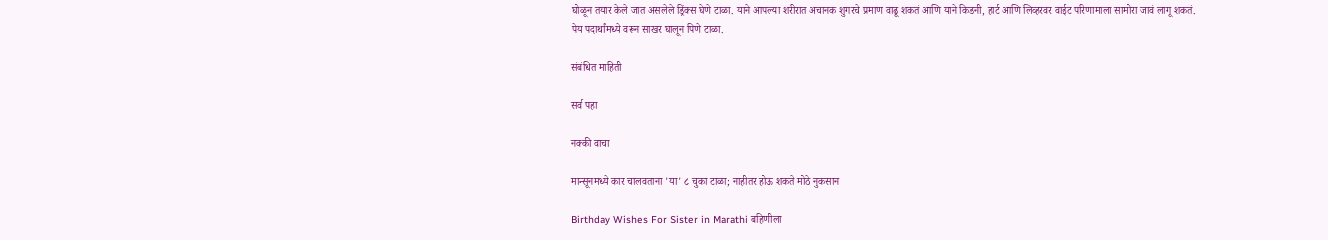घोळून तयार केले जात असलेले ड्रिंक्स घेणे टाळा. याने आपल्या शरीरात अचानक शुगरचे प्रमाण वाढू शकतं आणि याने किडनी, हार्ट आणि लिव्हरवर वाईट परिणामाला सामोरा जावं लागू शकतं.
पेय पदार्थांमध्ये वरून साखर घालून पिणे टाळा.

संबंधित माहिती

सर्व पहा

नक्की वाचा

मान्सूनमध्ये कार चालवताना 'या' ८ चुका टाळा; नाहीतर होऊ शकते मोठे नुकसान

Birthday Wishes For Sister in Marathi बहिणीला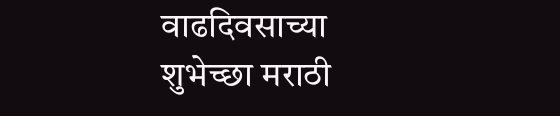वाढदिवसाच्या शुभेच्छा मराठी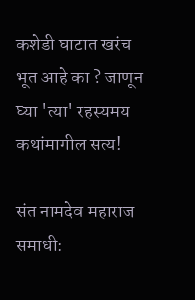कशेडी घाटात खरंच भूत आहे का ? जाणून घ्या 'त्या' रहस्यमय कथांमागील सत्य!

संत नामदेव महाराज समाधी: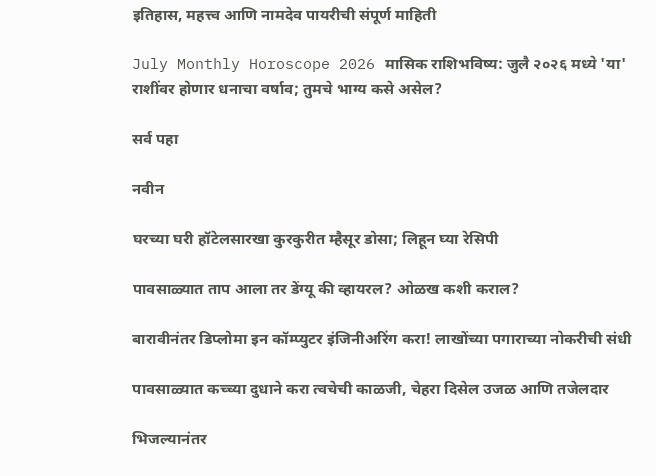इतिहास, महत्त्व आणि नामदेव पायरीची संपूर्ण माहिती

July Monthly Horoscope 2026 मासिक राशिभविष्य: जुलै २०२६ मध्ये 'या' राशींवर होणार धनाचा वर्षाव; तुमचे भाग्य कसे असेल?

सर्व पहा

नवीन

घरच्या घरी हॉटेलसारखा कुरकुरीत म्हैसूर डोसा; लिहून घ्या रेसिपी

पावसाळ्यात ताप आला तर डेंग्यू की व्हायरल? ओळख कशी कराल?

बारावीनंतर डिप्लोमा इन कॉम्प्युटर इंजिनीअरिंग करा! लाखोंच्या पगाराच्या नोकरीची संधी

पावसाळ्यात कच्च्या दुधाने करा त्वचेची काळजी, चेहरा दिसेल उजळ आणि तजेलदार

भिजल्यानंतर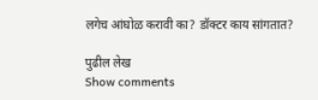लगेच आंघोळ करावी का? डॉक्टर काय सांगतात?

पुढील लेख
Show comments